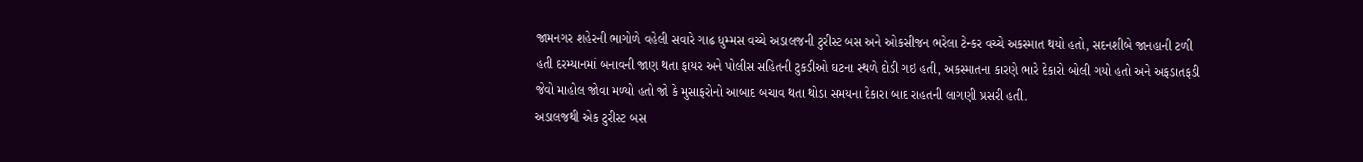જામનગર શહેરની ભાગોળે વહેલી સવારે ગાઢ ધુમ્મસ વચ્ચે અડાલજની ટુરીસ્ટ બસ અને ઓકસીજન ભરેલા ટેન્કર વચ્ચે અકસ્માત થયો હતો, સદનશીબે જાનહાની ટળી હતી દરમ્યાનમાં બનાવની જાણ થતા ફાયર અને પોલીસ સહિતની ટુકડીઓ ઘટના સ્થળે દોડી ગઇ હતી, અકસ્માતના કારણે ભારે દેકારો બોલી ગયો હતો અને અફડાતફડી જેવો માહોલ જોવા મળ્યો હતો જો કે મુસાફરોનો આબાદ બચાવ થતા થોડા સમયના દેકારા બાદ રાહતની લાગણી પ્રસરી હતી.
અડાલજથી એક ટુરીસ્ટ બસ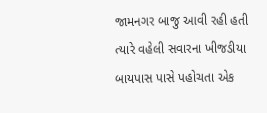જામનગર બાજુ આવી રહી હતી ત્યારે વહેલી સવારના ખીજડીયા બાયપાસ પાસે પહોચતા એક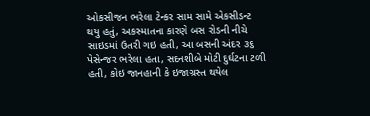ઓકસીજન ભરેલા ટેન્કર સામ સામે એકસીડન્ટ થયુ હતું, અકસ્માતના કારણે બસ રોડની નીચે સાઇડમાં ઉતરી ગઇ હતી, આ બસની અંદર ૩૬ પેસેન્જર ભરેલા હતા, સદનશીબે મોટી દુર્ઘટના ટળી હતી, કોઇ જાનહાની કે ઇજાગ્રસ્ત થયેલ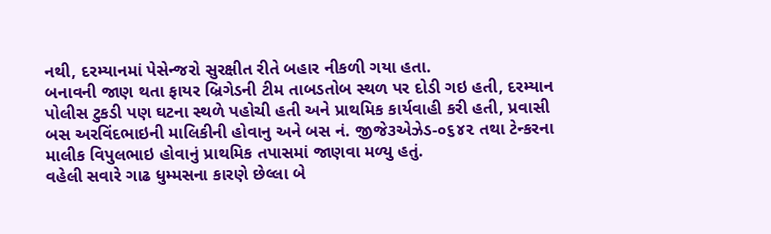નથી, દરમ્યાનમાં પેસેન્જરો સુરક્ષીત રીતે બહાર નીકળી ગયા હતા.
બનાવની જાણ થતા ફાયર બ્રિગેડની ટીમ તાબડતોબ સ્થળ પર દોડી ગઇ હતી, દરમ્યાન પોલીસ ટુકડી પણ ઘટના સ્થળે પહોચી હતી અને પ્રાથમિક કાર્યવાહી કરી હતી, પ્રવાસી બસ અરવિંદભાઇની માલિકીની હોવાનુ અને બસ નં. જીજે૩એઝેડ-૦૬૪૨ તથા ટેન્કરના માલીક વિપુલભાઇ હોવાનું પ્રાથમિક તપાસમાં જાણવા મળ્યુ હતું.
વહેલી સવારે ગાઢ ધુમ્મસના કારણે છેલ્લા બે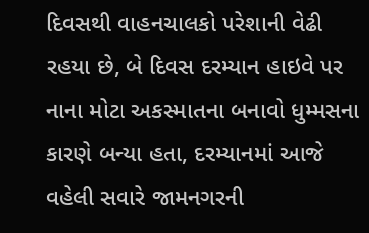દિવસથી વાહનચાલકો પરેશાની વેઢી રહયા છે, બે દિવસ દરમ્યાન હાઇવે પર નાના મોટા અકસ્માતના બનાવો ધુમ્મસના કારણે બન્યા હતા, દરમ્યાનમાં આજે વહેલી સવારે જામનગરની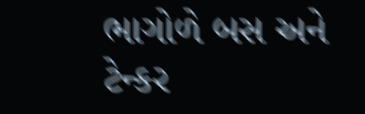ભાગોળે બસ અને ટેન્કર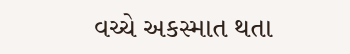વચ્ચે અકસ્માત થતા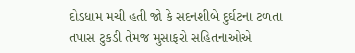દોડધામ મચી હતી જો કે સદનશીબે દુર્ઘટના ટળતા તપાસ ટુકડી તેમજ મુસાફરો સહિતનાઓએ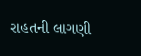રાહતની લાગણી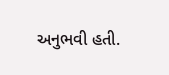અનુભવી હતી.